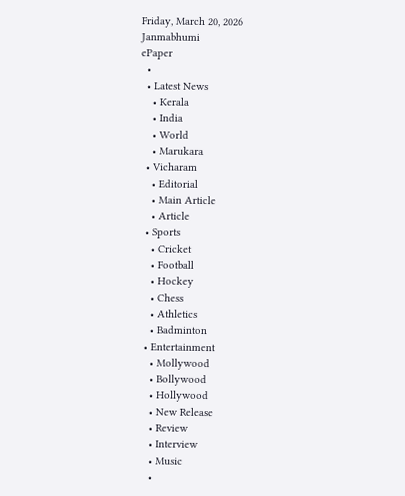Friday, March 20, 2026
Janmabhumi
ePaper
  •
  • Latest News
    • Kerala
    • India
    • World
    • Marukara
  • Vicharam
    • Editorial
    • Main Article
    • Article
  • Sports
    • Cricket
    • Football
    • Hockey
    • Chess
    • Athletics
    • Badminton
  • Entertainment
    • Mollywood
    • Bollywood
    • Hollywood
    • New Release
    • Review
    • Interview
    • Music
    •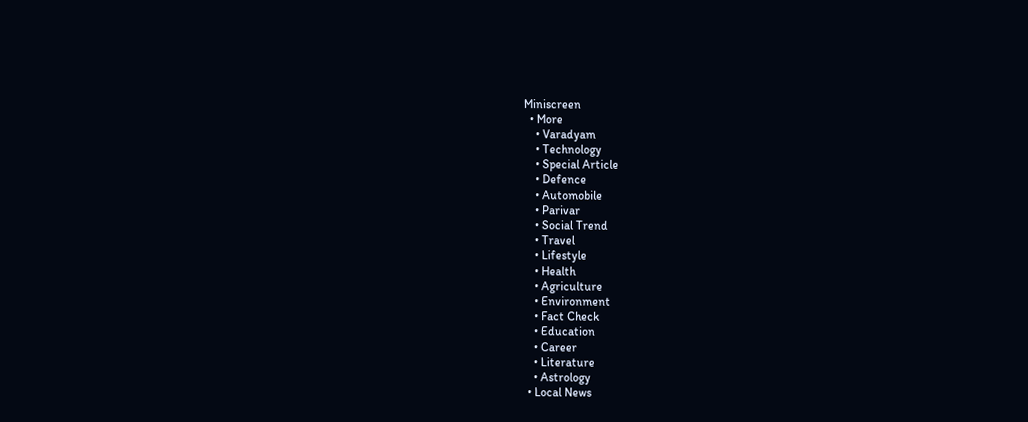Miniscreen
  • More
    • Varadyam
    • Technology
    • Special Article
    • Defence
    • Automobile
    • Parivar
    • Social Trend
    • Travel
    • Lifestyle
    • Health
    • Agriculture
    • Environment
    • Fact Check
    • Education
    • Career
    • Literature
    • Astrology
  • Local News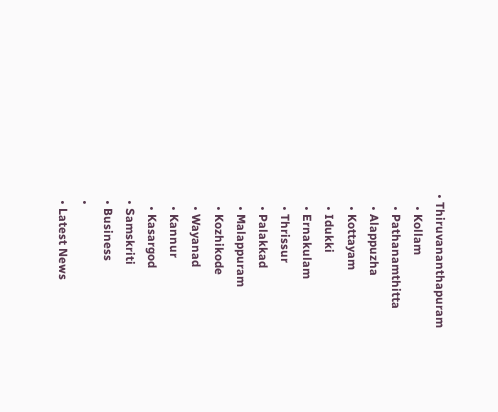• Thiruvananthapuram
    • Kollam
    • Pathanamthitta
    • Alappuzha
    • Kottayam
    • Idukki
    • Ernakulam
    • Thrissur
    • Palakkad
    • Malappuram
    • Kozhikode
    • Wayanad
    • Kannur
    • Kasargod
  • Samskriti
  • Business
  •
  • Latest News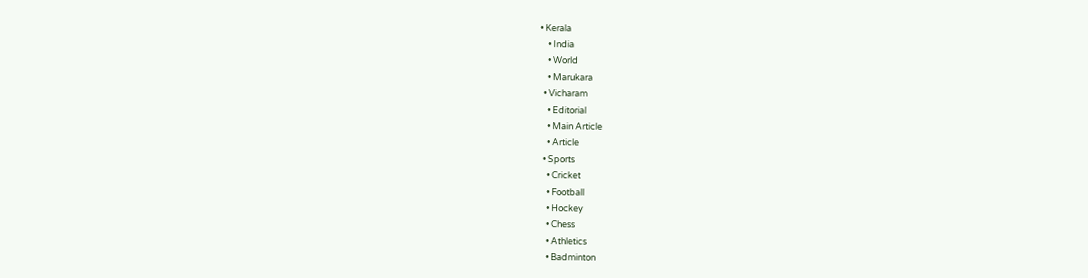• Kerala
    • India
    • World
    • Marukara
  • Vicharam
    • Editorial
    • Main Article
    • Article
  • Sports
    • Cricket
    • Football
    • Hockey
    • Chess
    • Athletics
    • Badminton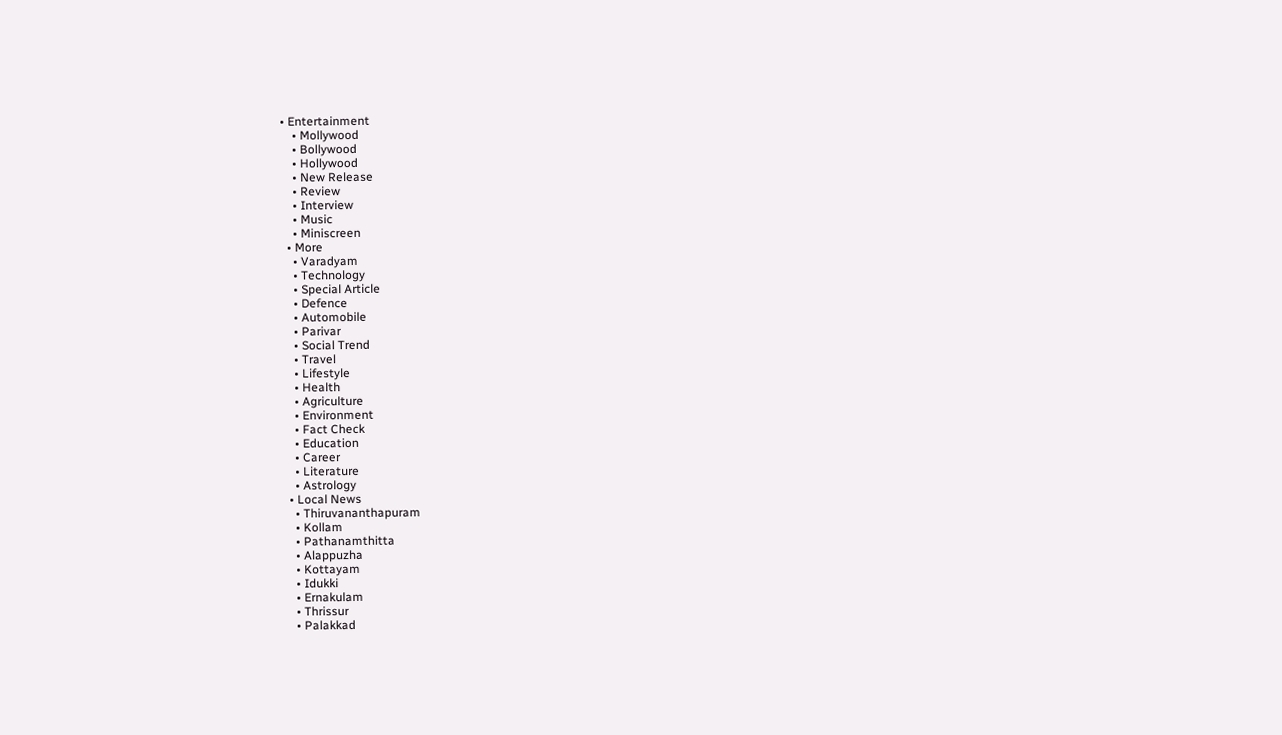• Entertainment
    • Mollywood
    • Bollywood
    • Hollywood
    • New Release
    • Review
    • Interview
    • Music
    • Miniscreen
  • More
    • Varadyam
    • Technology
    • Special Article
    • Defence
    • Automobile
    • Parivar
    • Social Trend
    • Travel
    • Lifestyle
    • Health
    • Agriculture
    • Environment
    • Fact Check
    • Education
    • Career
    • Literature
    • Astrology
  • Local News
    • Thiruvananthapuram
    • Kollam
    • Pathanamthitta
    • Alappuzha
    • Kottayam
    • Idukki
    • Ernakulam
    • Thrissur
    • Palakkad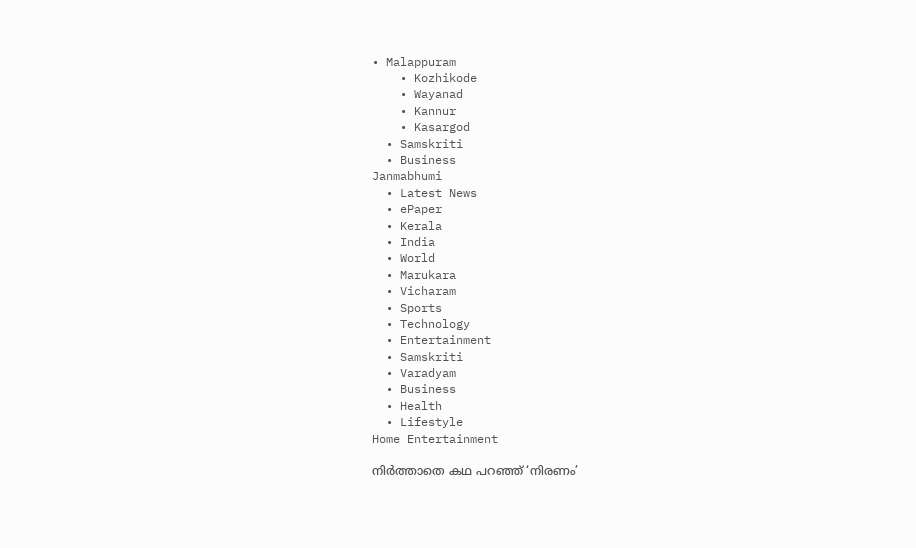• Malappuram
    • Kozhikode
    • Wayanad
    • Kannur
    • Kasargod
  • Samskriti
  • Business
Janmabhumi
  • Latest News
  • ePaper
  • Kerala
  • India
  • World
  • Marukara
  • Vicharam
  • Sports
  • Technology
  • Entertainment
  • Samskriti
  • Varadyam
  • Business
  • Health
  • Lifestyle
Home Entertainment

നിര്‍ത്താതെ കഥ പറഞ്ഞ് ‘നിരണം’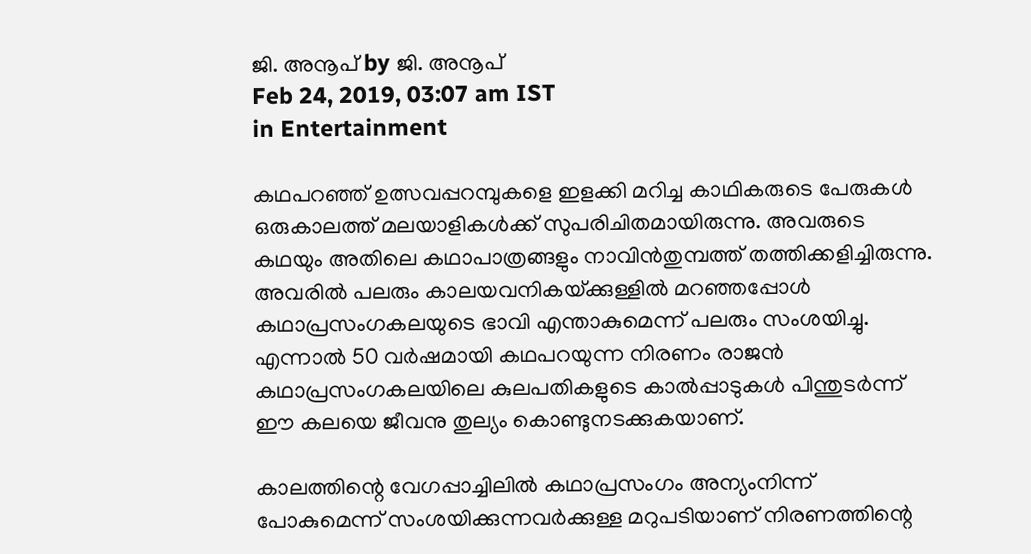ജി. അനൂപ് by ജി. അനൂപ്
Feb 24, 2019, 03:07 am IST
in Entertainment

കഥപറഞ്ഞ് ഉത്സവപ്പറമ്പുകളെ ഇളക്കി മറിച്ച കാഥികരുടെ പേരുകള്‍ ഒരുകാലത്ത് മലയാളികള്‍ക്ക് സുപരിചിതമായിരുന്നു. അവരുടെ കഥയും അതിലെ കഥാപാത്രങ്ങളും നാവിന്‍തുമ്പത്ത് തത്തിക്കളിച്ചിരുന്നു. അവരില്‍ പലരും കാലയവനികയ്‌ക്കുള്ളില്‍ മറഞ്ഞപ്പോള്‍ കഥാപ്രസംഗകലയുടെ ഭാവി എന്താകുമെന്ന് പലരും സംശയിച്ചു. എന്നാല്‍ 50 വര്‍ഷമായി കഥപറയുന്ന നിരണം രാജന്‍ കഥാപ്രസംഗകലയിലെ കുലപതികളുടെ കാല്‍പ്പാടുകള്‍ പിന്തുടര്‍ന്ന് ഈ കലയെ ജീവനു തുല്യം കൊണ്ടുനടക്കുകയാണ്.

കാലത്തിന്റെ വേഗപ്പാച്ചിലില്‍ കഥാപ്രസംഗം അന്യംനിന്ന് പോകുമെന്ന് സംശയിക്കുന്നവര്‍ക്കുള്ള മറുപടിയാണ് നിരണത്തിന്റെ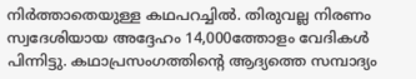നിര്‍ത്താതെയുള്ള കഥപറച്ചില്‍. തിരുവല്ല നിരണം സ്വദേശിയായ അദ്ദേഹം 14,000ത്തോളം വേദികള്‍ പിന്നിട്ടു. കഥാപ്രസംഗത്തിന്റെ ആദ്യത്തെ സമ്പാദ്യം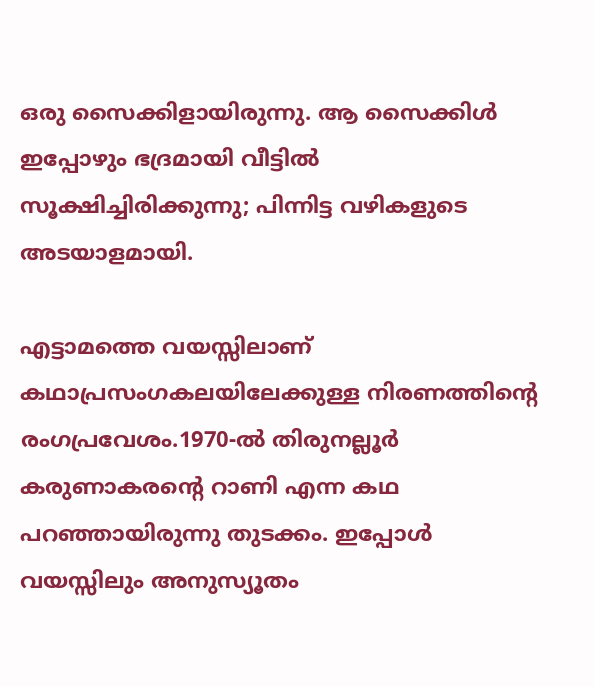ഒരു സൈക്കിളായിരുന്നു. ആ സൈക്കിള്‍ ഇപ്പോഴും ഭദ്രമായി വീട്ടില്‍ സൂക്ഷിച്ചിരിക്കുന്നു; പിന്നിട്ട വഴികളുടെ അടയാളമായി.

എട്ടാമത്തെ വയസ്സിലാണ് കഥാപ്രസംഗകലയിലേക്കുള്ള നിരണത്തിന്റെ രംഗപ്രവേശം.1970-ല്‍ തിരുനല്ലൂര്‍ കരുണാകരന്റെ റാണി എന്ന കഥ പറഞ്ഞായിരുന്നു തുടക്കം. ഇപ്പോള്‍ വയസ്സിലും അനുസ്യൂതം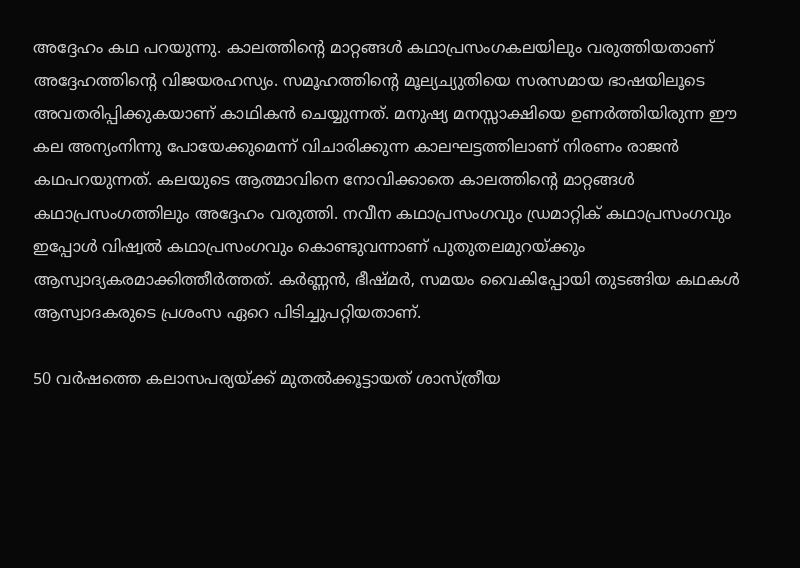അദ്ദേഹം കഥ പറയുന്നു. കാലത്തിന്റെ മാറ്റങ്ങള്‍ കഥാപ്രസംഗകലയിലും വരുത്തിയതാണ് അദ്ദേഹത്തിന്റെ വിജയരഹസ്യം. സമൂഹത്തിന്റെ മൂല്യച്യുതിയെ സരസമായ ഭാഷയിലൂടെ അവതരിപ്പിക്കുകയാണ് കാഥികന്‍ ചെയ്യുന്നത്. മനുഷ്യ മനസ്സാക്ഷിയെ ഉണര്‍ത്തിയിരുന്ന ഈ കല അന്യംനിന്നു പോയേക്കുമെന്ന് വിചാരിക്കുന്ന കാലഘട്ടത്തിലാണ് നിരണം രാജന്‍  കഥപറയുന്നത്. കലയുടെ ആത്മാവിനെ നോവിക്കാതെ കാലത്തിന്റെ മാറ്റങ്ങള്‍ കഥാപ്രസംഗത്തിലും അദ്ദേഹം വരുത്തി. നവീന കഥാപ്രസംഗവും ഡ്രമാറ്റിക് കഥാപ്രസംഗവും ഇപ്പോള്‍ വിഷ്വല്‍ കഥാപ്രസംഗവും കൊണ്ടുവന്നാണ് പുതുതലമുറയ്‌ക്കും ആസ്വാദ്യകരമാക്കിത്തീര്‍ത്തത്. കര്‍ണ്ണന്‍, ഭീഷ്മര്‍, സമയം വൈകിപ്പോയി തുടങ്ങിയ കഥകള്‍ ആസ്വാദകരുടെ പ്രശംസ ഏറെ പിടിച്ചുപറ്റിയതാണ്.

50 വര്‍ഷത്തെ കലാസപര്യയ്‌ക്ക് മുതല്‍ക്കൂട്ടായത് ശാസ്ത്രീയ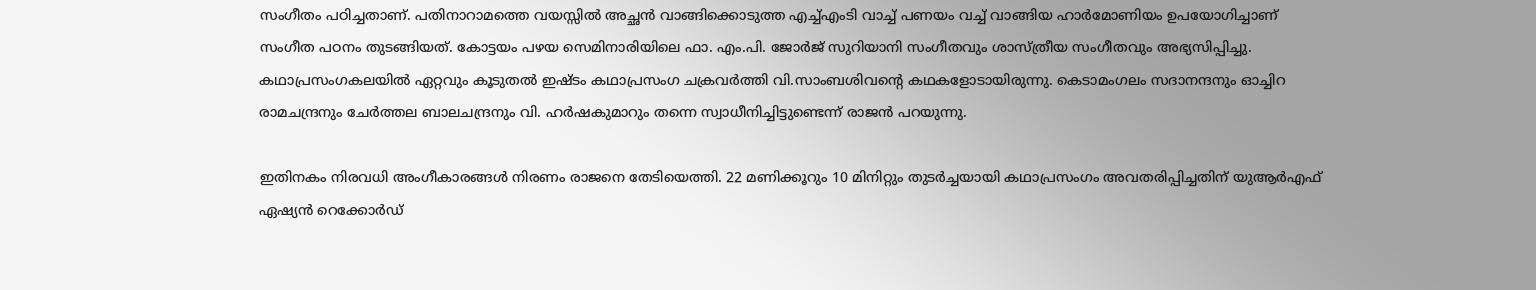സംഗീതം പഠിച്ചതാണ്. പതിനാറാമത്തെ വയസ്സില്‍ അച്ഛന്‍ വാങ്ങിക്കൊടുത്ത എച്ച്എംടി വാച്ച് പണയം വച്ച് വാങ്ങിയ ഹാര്‍മോണിയം ഉപയോഗിച്ചാണ് സംഗീത പഠനം തുടങ്ങിയത്. കോട്ടയം പഴയ സെമിനാരിയിലെ ഫാ. എം.പി. ജോര്‍ജ് സുറിയാനി സംഗീതവും ശാസ്ത്രീയ സംഗീതവും അഭ്യസിപ്പിച്ചു. കഥാപ്രസംഗകലയില്‍ ഏറ്റവും കൂടുതല്‍ ഇഷ്ടം കഥാപ്രസംഗ ചക്രവര്‍ത്തി വി.സാംബശിവന്റെ കഥകളോടായിരുന്നു. കെടാമംഗലം സദാനന്ദനും ഓച്ചിറ രാമചന്ദ്രനും ചേര്‍ത്തല ബാലചന്ദ്രനും വി. ഹര്‍ഷകുമാറും തന്നെ സ്വാധീനിച്ചിട്ടുണ്ടെന്ന് രാജന്‍ പറയുന്നു.

ഇതിനകം നിരവധി അംഗീകാരങ്ങള്‍ നിരണം രാജനെ തേടിയെത്തി. 22 മണിക്കൂറും 10 മിനിറ്റും തുടര്‍ച്ചയായി കഥാപ്രസംഗം അവതരിപ്പിച്ചതിന് യുആര്‍എഫ് ഏഷ്യന്‍ റെക്കോര്‍ഡ്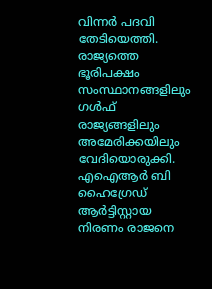വിന്നര്‍ പദവി തേടിയെത്തി. രാജ്യത്തെ ഭൂരിപക്ഷം സംസ്ഥാനങ്ങളിലും ഗള്‍ഫ് രാജ്യങ്ങളിലും അമേരിക്കയിലും വേദിയൊരുക്കി. എഐആര്‍ ബി ഹൈഗ്രേഡ് ആര്‍ട്ടിസ്റ്റായ നിരണം രാജനെ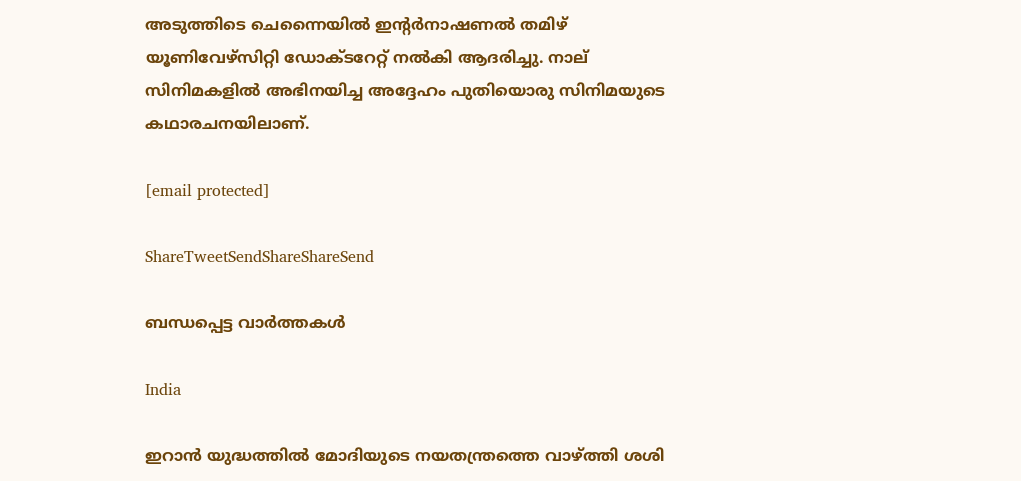അടുത്തിടെ ചെന്നൈയില്‍ ഇന്റര്‍നാഷണല്‍ തമിഴ് യൂണിവേഴ്സിറ്റി ഡോക്ടറേറ്റ് നല്‍കി ആദരിച്ചു. നാല് സിനിമകളില്‍ അഭിനയിച്ച അദ്ദേഹം പുതിയൊരു സിനിമയുടെ കഥാരചനയിലാണ്.

[email protected]

ShareTweetSendShareShareSend

ബന്ധപ്പെട്ട വാര്‍ത്തകള്‍

India

ഇറാന്‍ യുദ്ധത്തില്‍ മോദിയുടെ നയതന്ത്രത്തെ വാഴ്‌ത്തി ശശി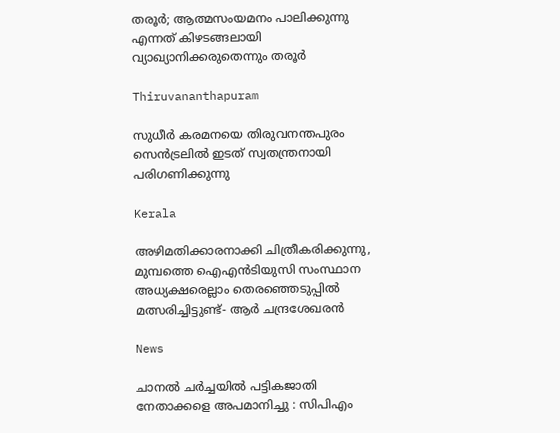തരൂര്‍; ആത്മസംയമനം പാലിക്കുന്നു എന്നത് കിഴടങ്ങലായി വ്യാഖ്യാനിക്കരുതെന്നും തരൂര്‍

Thiruvananthapuram

സുധീര്‍ കരമനയെ തിരുവനന്തപുരം സെന്‍ട്രലില്‍ ഇടത് സ്വതന്ത്രനായി പരിഗണിക്കുന്നു

Kerala

അഴിമതിക്കാരനാക്കി ചിത്രീകരിക്കുന്നു, മുമ്പത്തെ ഐഎന്‍ടിയുസി സംസ്ഥാന അധ്യക്ഷരെല്ലാം തെരഞ്ഞെടുപ്പില്‍ മത്സരിച്ചിട്ടുണ്ട്- ആര്‍ ചന്ദ്രശേഖരന്‍

News

ചാനൽ ചർച്ചയിൽ പട്ടികജാതി നേതാക്കളെ അപമാനിച്ചു : സിപിഎം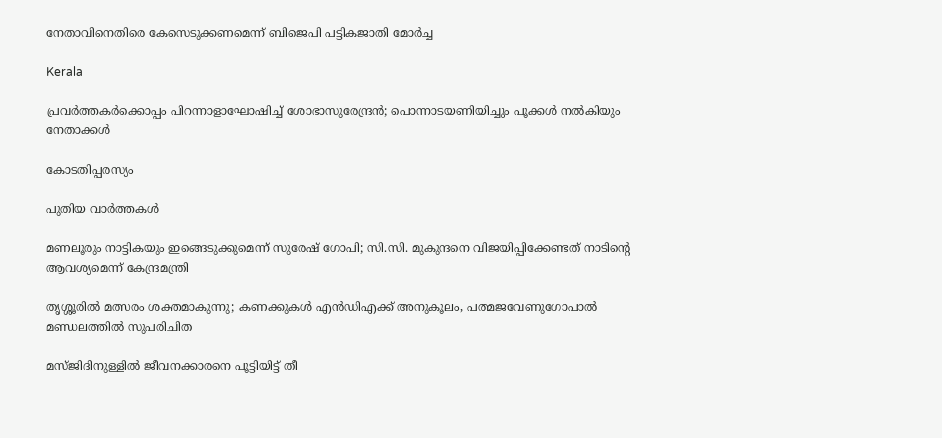നേതാവിനെതിരെ കേസെടുക്കണമെന്ന് ബിജെപി പട്ടികജാതി മോർച്ച

Kerala

പ്രവര്‍ത്തകര്‍ക്കൊപ്പം പിറന്നാളാഘോഷിച്ച് ശോഭാസുരേന്ദ്രന്‍; പൊന്നാടയണിയിച്ചും പൂക്കള്‍ നല്‍കിയും നേതാക്കൾ

കോടതിപ്പരസ്യം

പുതിയ വാര്‍ത്തകള്‍

മണലൂരും നാട്ടികയും ഇങ്ങെടുക്കുമെന്ന് സുരേഷ് ഗോപി; സി.സി. മുകുന്ദനെ വിജയിപ്പിക്കേണ്ടത് നാടിന്റെ ആവശ്യമെന്ന് കേന്ദ്രമന്ത്രി

തൃശ്ശൂരില്‍ മത്സരം ശക്തമാകുന്നു; കണക്കുകള്‍ എന്‍ഡിഎക്ക് അനുകൂലം, പത്മജവേണുഗോപാൽ മണ്ഡലത്തിൽ സുപരിചിത

മസ്ജിദിനുള്ളിൽ ജീവനക്കാരനെ പൂട്ടിയിട്ട് തീ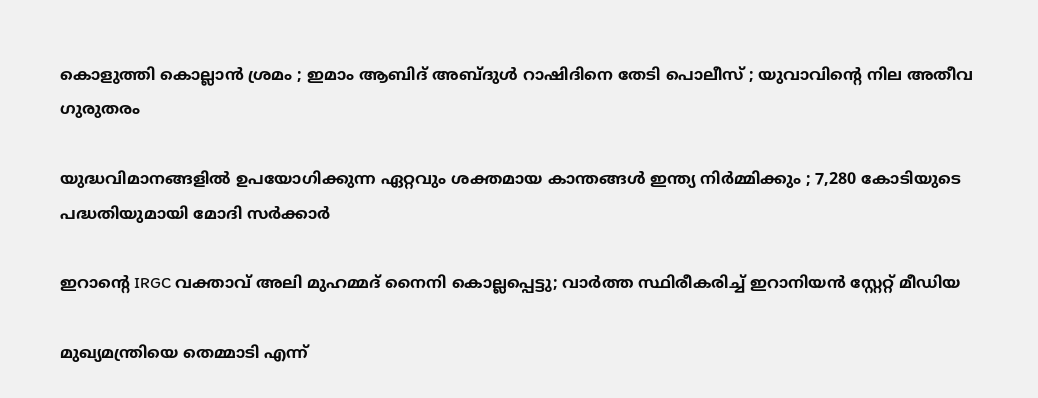കൊളുത്തി കൊല്ലാൻ ശ്രമം ; ഇമാം ആബിദ് അബ്ദുൾ റാഷിദിനെ തേടി പൊലീസ് ; യുവാവിന്റെ നില അതീവ ഗുരുതരം

യുദ്ധവിമാനങ്ങളിൽ ഉപയോഗിക്കുന്ന ഏറ്റവും ശക്തമായ കാന്തങ്ങൾ ഇന്ത്യ നിർമ്മിക്കും ; 7,280 കോടിയുടെ പദ്ധതിയുമായി മോദി സർക്കാർ

ഇറാന്റെ IRGC വക്താവ് അലി മുഹമ്മദ് നൈനി കൊല്ലപ്പെട്ടു; വാർത്ത സ്ഥിരീകരിച്ച് ഇറാനിയൻ സ്റ്റേറ്റ് മീഡിയ

മുഖ്യമന്ത്രിയെ തെമ്മാടി എന്ന്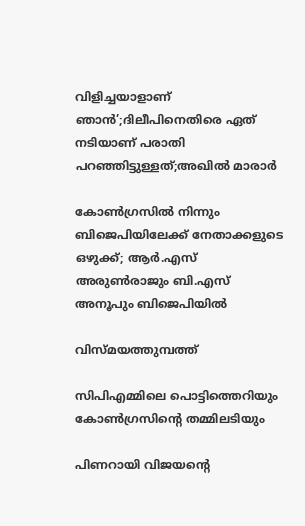വിളിച്ചയാളാണ് ഞാൻ’;ദിലീപിനെതിരെ ഏത് നടിയാണ് പരാതി പറഞ്ഞിട്ടുള്ളത്;അഖിൽ മാരാർ

കോൺഗ്രസിൽ നിന്നും ബിജെപിയിലേക്ക് നേതാക്കളുടെ ഒഴുക്ക്; ആർ.എസ് അരുൺരാജും ബി.എസ് അനൂപും ബിജെപിയിൽ

വിസ്മയത്തുമ്പത്ത്

സിപിഎമ്മിലെ പൊട്ടിത്തെറിയും കോണ്‍ഗ്രസിന്റെ തമ്മിലടിയും

പിണറായി വിജയന്റെ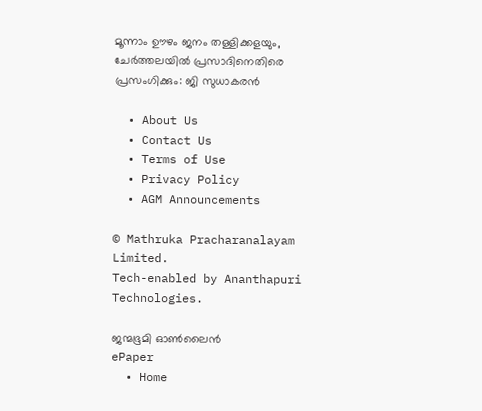മൂന്നാം ഊഴം ജനം തള്ളിക്കളയും, ചേർത്തലയിൽ പ്രസാദിനെതിരെ പ്രസംഗിക്കും: ജി സുധാകരൻ

  • About Us
  • Contact Us
  • Terms of Use
  • Privacy Policy
  • AGM Announcements

© Mathruka Pracharanalayam Limited.
Tech-enabled by Ananthapuri Technologies.

ജന്മഭൂമി ഓണ്‍ലൈന്‍
ePaper
  • Home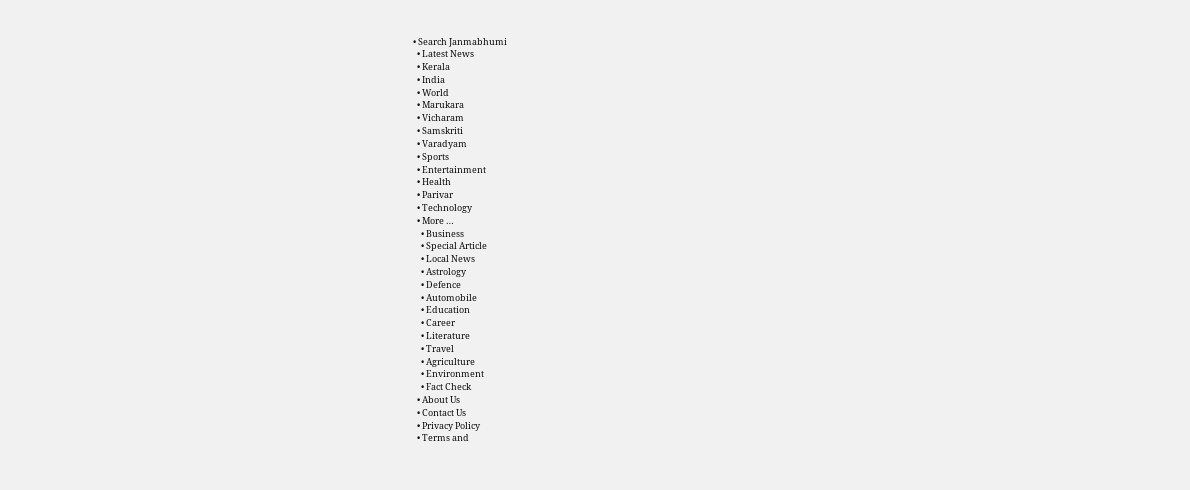• Search Janmabhumi
  • Latest News
  • Kerala
  • India
  • World
  • Marukara
  • Vicharam
  • Samskriti
  • Varadyam
  • Sports
  • Entertainment
  • Health
  • Parivar
  • Technology
  • More …
    • Business
    • Special Article
    • Local News
    • Astrology
    • Defence
    • Automobile
    • Education
    • Career
    • Literature
    • Travel
    • Agriculture
    • Environment
    • Fact Check
  • About Us
  • Contact Us
  • Privacy Policy
  • Terms and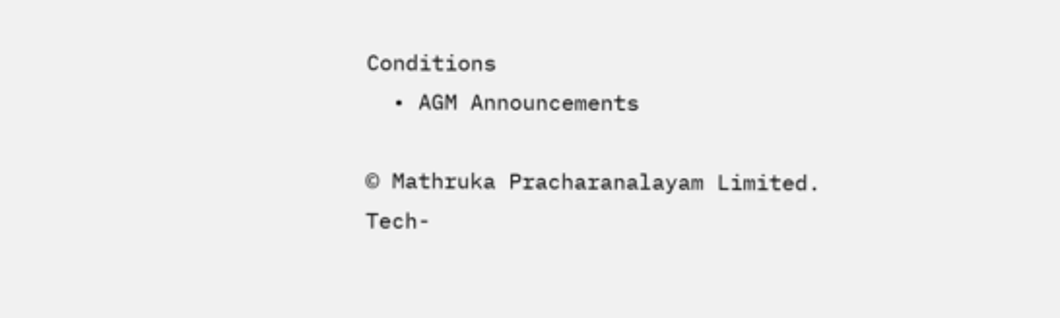Conditions
  • AGM Announcements

© Mathruka Pracharanalayam Limited.
Tech-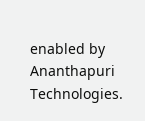enabled by Ananthapuri Technologies.